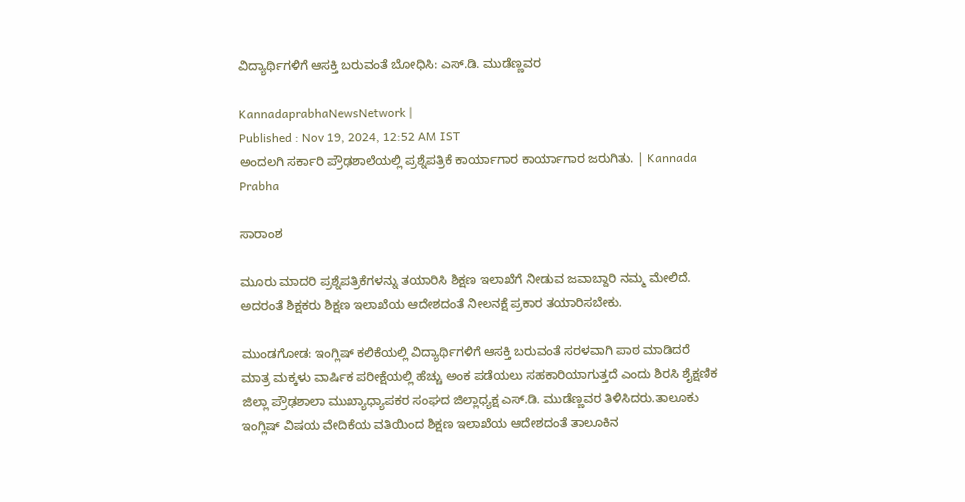ವಿದ್ಯಾರ್ಥಿಗಳಿಗೆ ಆಸಕ್ತಿ ಬರುವಂತೆ ಬೋಧಿಸಿ: ಎಸ್.ಡಿ. ಮುಡೆಣ್ಣವರ

KannadaprabhaNewsNetwork |
Published : Nov 19, 2024, 12:52 AM IST
ಅಂದಲಗಿ ಸರ್ಕಾರಿ ಪ್ರೌಢಶಾಲೆಯಲ್ಲಿ ಪ್ರಶ್ನೆಪತ್ರಿಕೆ ಕಾರ್ಯಾಗಾರ ಕಾರ್ಯಾಗಾರ ಜರುಗಿತು. | Kannada Prabha

ಸಾರಾಂಶ

ಮೂರು ಮಾದರಿ ಪ್ರಶ್ನೆಪತ್ರಿಕೆಗಳನ್ನು ತಯಾರಿಸಿ ಶಿಕ್ಷಣ ಇಲಾಖೆಗೆ ನೀಡುವ ಜವಾಬ್ದಾರಿ ನಮ್ಮ ಮೇಲಿದೆ. ಅದರಂತೆ ಶಿಕ್ಷಕರು ಶಿಕ್ಷಣ ಇಲಾಖೆಯ ಆದೇಶದಂತೆ ನೀಲನಕ್ಷೆ ಪ್ರಕಾರ ತಯಾರಿಸಬೇಕು.

ಮುಂಡಗೋಡ: ಇಂಗ್ಲಿಷ್ ಕಲಿಕೆಯಲ್ಲಿ ವಿದ್ಯಾರ್ಥಿಗಳಿಗೆ ಆಸಕ್ತಿ ಬರುವಂತೆ ಸರಳವಾಗಿ ಪಾಠ ಮಾಡಿದರೆ ಮಾತ್ರ ಮಕ್ಕಳು ವಾರ್ಷಿಕ ಪರೀಕ್ಷೆಯಲ್ಲಿ ಹೆಚ್ಚು ಅಂಕ ಪಡೆಯಲು ಸಹಕಾರಿಯಾಗುತ್ತದೆ ಎಂದು ಶಿರಸಿ ಶೈಕ್ಷಣಿಕ ಜಿಲ್ಲಾ ಪ್ರೌಢಶಾಲಾ ಮುಖ್ಯಾಧ್ಯಾಪಕರ ಸಂಘದ ಜಿಲ್ಲಾಧ್ಯಕ್ಷ ಎಸ್.ಡಿ. ಮುಡೆಣ್ಣವರ ತಿಳಿಸಿದರು.ತಾಲೂಕು ಇಂಗ್ಲಿಷ್ ವಿಷಯ ವೇದಿಕೆಯ ವತಿಯಿಂದ ಶಿಕ್ಷಣ ಇಲಾಖೆಯ ಆದೇಶದಂತೆ ತಾಲೂಕಿನ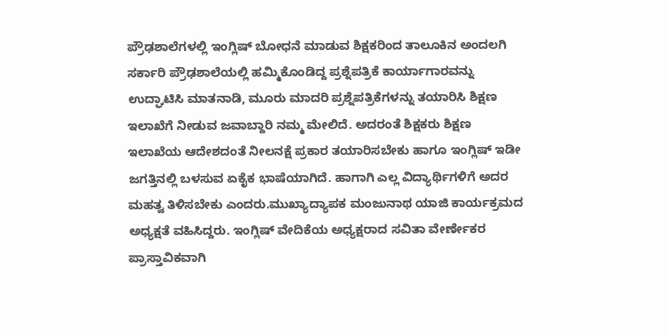ಪ್ರೌಢಶಾಲೆಗಳಲ್ಲಿ ಇಂಗ್ಲಿಷ್ ಬೋಧನೆ ಮಾಡುವ ಶಿಕ್ಷಕರಿಂದ ತಾಲೂಕಿನ ಅಂದಲಗಿ ಸರ್ಕಾರಿ ಪ್ರೌಢಶಾಲೆಯಲ್ಲಿ ಹಮ್ಮಿಕೊಂಡಿದ್ದ ಪ್ರಶ್ನೆಪತ್ರಿಕೆ ಕಾರ್ಯಾಗಾರವನ್ನು ಉದ್ಘಾಟಿಸಿ ಮಾತನಾಡಿ, ಮೂರು ಮಾದರಿ ಪ್ರಶ್ನೆಪತ್ರಿಕೆಗಳನ್ನು ತಯಾರಿಸಿ ಶಿಕ್ಷಣ ಇಲಾಖೆಗೆ ನೀಡುವ ಜವಾಬ್ದಾರಿ ನಮ್ಮ ಮೇಲಿದೆ. ಅದರಂತೆ ಶಿಕ್ಷಕರು ಶಿಕ್ಷಣ ಇಲಾಖೆಯ ಆದೇಶದಂತೆ ನೀಲನಕ್ಷೆ ಪ್ರಕಾರ ತಯಾರಿಸಬೇಕು ಹಾಗೂ ಇಂಗ್ಲಿಷ್ ಇಡೀ ಜಗತ್ತಿನಲ್ಲಿ ಬಳಸುವ ಏಕೈಕ ಭಾಷೆಯಾಗಿದೆ. ಹಾಗಾಗಿ ಎಲ್ಲ ವಿದ್ಯಾರ್ಥಿಗಳಿಗೆ ಅದರ ಮಹತ್ವ ತಿಳಿಸಬೇಕು ಎಂದರು.ಮುಖ್ಯಾದ್ಯಾಪಕ ಮಂಜುನಾಥ ಯಾಜಿ ಕಾರ್ಯಕ್ರಮದ ಅಧ್ಯಕ್ಷತೆ ವಹಿಸಿದ್ದರು. ಇಂಗ್ಲಿಷ್ ವೇದಿಕೆಯ ಅಧ್ಯಕ್ಷರಾದ ಸವಿತಾ ವೇರ್ಣೇಕರ ಪ್ರಾಸ್ತಾವಿಕವಾಗಿ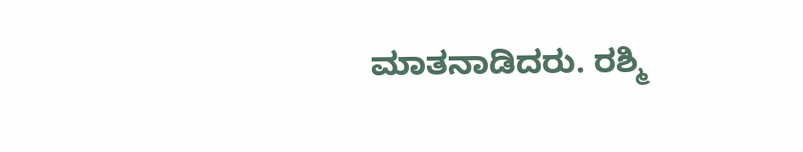ಮಾತನಾಡಿದರು. ರಶ್ಮಿ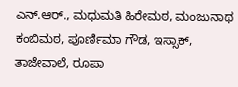ಎನ್.ಆರ್., ಮಧುಮತಿ ಹಿರೇಮಠ, ಮಂಜುನಾಥ ಕಂಬಿಮಠ, ಪೂರ್ಣಿಮಾ ಗೌಡ, ಇಸ್ಸಾಕ್, ತಾಜೇವಾಲೆ, ರೂಪಾ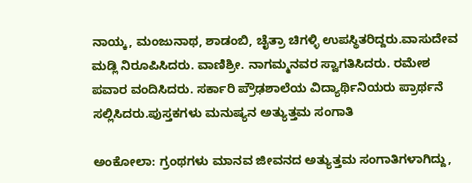ನಾಯ್ಕ, ಮಂಜುನಾಥ, ಶಾಡಂಬಿ, ಚೈತ್ರಾ ಚಿಗಳ್ಳಿ ಉಪಸ್ಥಿತರಿದ್ದರು.ವಾಸುದೇವ ಮಡ್ಲಿ ನಿರೂಪಿಸಿದರು. ವಾಣಿಶ್ರೀ. ನಾಗಮ್ಮನವರ ಸ್ವಾಗತಿಸಿದರು. ರಮೇಶ ಪವಾರ ವಂದಿಸಿದರು. ಸರ್ಕಾರಿ ಪ್ರೌಢಶಾಲೆಯ ವಿದ್ಯಾರ್ಥಿನಿಯರು ಪ್ರಾರ್ಥನೆ ಸಲ್ಲಿಸಿದರು.ಪುಸ್ತಕಗಳು ಮನುಷ್ಯನ ಅತ್ಯುತ್ತಮ ಸಂಗಾತಿ

ಅಂಕೋಲಾ: ಗ್ರಂಥಗಳು ಮಾನವ ಜೀವನದ ಅತ್ಯುತ್ತಮ ಸಂಗಾತಿಗಳಾಗಿದ್ದು,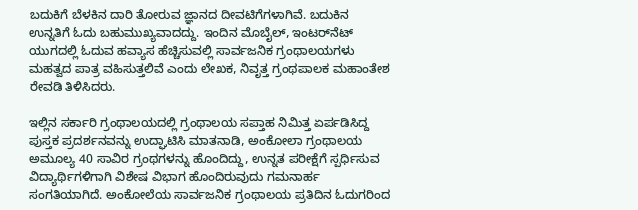ಬದುಕಿಗೆ ಬೆಳಕಿನ ದಾರಿ ತೋರುವ ಜ್ಞಾನದ ದೀವಟಿಗೆಗಳಾಗಿವೆ. ಬದುಕಿನ ಉನ್ನತಿಗೆ ಓದು ಬಹುಮುಖ್ಯವಾದದ್ದು. ಇಂದಿನ ಮೊಬೈಲ್, ಇಂಟರ್‌ನೆಟ್ ಯುಗದಲ್ಲಿ ಓದುವ ಹವ್ಯಾಸ ಹೆಚ್ಚಿಸುವಲ್ಲಿ ಸಾರ್ವಜನಿಕ ಗ್ರಂಥಾಲಯಗಳು ಮಹತ್ವದ ಪಾತ್ರ ವಹಿಸುತ್ತಲಿವೆ ಎಂದು ಲೇಖಕ, ನಿವೃತ್ತ ಗ್ರಂಥಪಾಲಕ ಮಹಾಂತೇಶ ರೇವಡಿ ತಿಳಿಸಿದರು.

ಇಲ್ಲಿನ ಸರ್ಕಾರಿ ಗ್ರಂಥಾಲಯದಲ್ಲಿ ಗ್ರಂಥಾಲಯ ಸಪ್ತಾಹ ನಿಮಿತ್ತ ಏರ್ಪಡಿಸಿದ್ದ ಪುಸ್ತಕ ಪ್ರದರ್ಶನವನ್ನು ಉದ್ಘಾಟಿಸಿ ಮಾತನಾಡಿ, ಅಂಕೋಲಾ ಗ್ರಂಥಾಲಯ ಅಮೂಲ್ಯ 40 ಸಾವಿರ ಗ್ರಂಥಗಳನ್ನು ಹೊಂದಿದ್ದು, ಉನ್ನತ ಪರೀಕ್ಷೆಗೆ ಸ್ಪರ್ಧಿಸುವ ವಿದ್ಯಾರ್ಥಿಗಳಿಗಾಗಿ ವಿಶೇಷ ವಿಭಾಗ ಹೊಂದಿರುವುದು ಗಮನಾರ್ಹ ಸಂಗತಿಯಾಗಿದೆ. ಅಂಕೋಲೆಯ ಸಾರ್ವಜನಿಕ ಗ್ರಂಥಾಲಯ ಪ್ರತಿದಿನ ಓದುಗರಿಂದ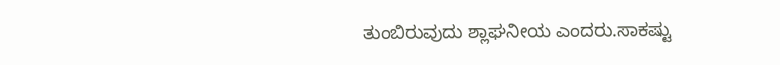ತುಂಬಿರುವುದು ಶ್ಲಾಘನೀಯ ಎಂದರು.ಸಾಕಷ್ಟು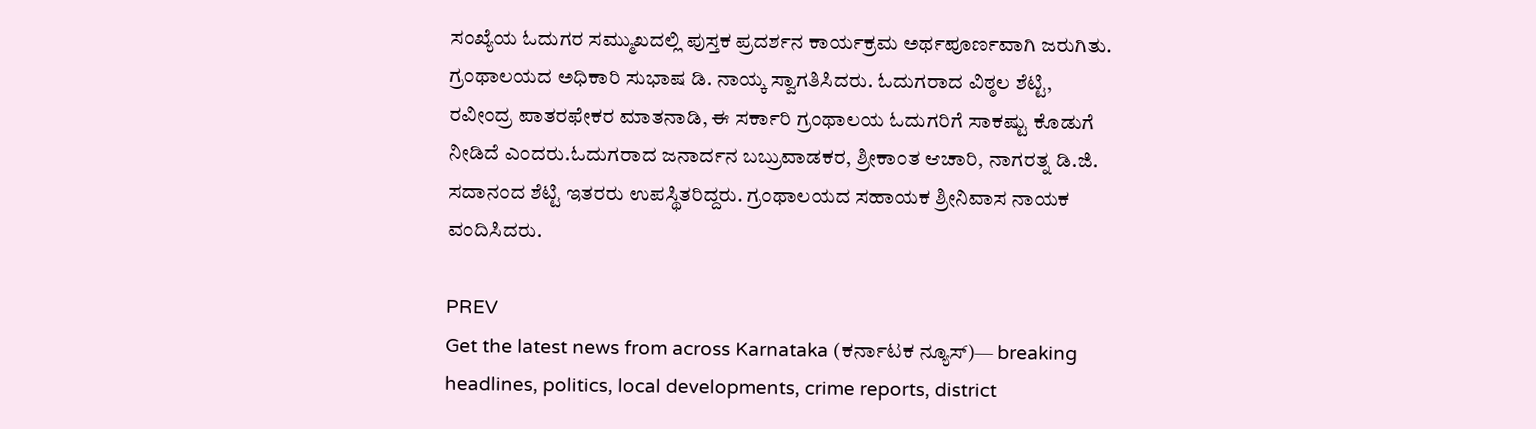ಸಂಖ್ಯೆಯ ಓದುಗರ ಸಮ್ಮುಖದಲ್ಲಿ ಪುಸ್ತಕ ಪ್ರದರ್ಶನ ಕಾರ್ಯಕ್ರಮ ಅರ್ಥಪೂರ್ಣವಾಗಿ ಜರುಗಿತು. ಗ್ರಂಥಾಲಯದ ಅಧಿಕಾರಿ ಸುಭಾಷ ಡಿ. ನಾಯ್ಕ ಸ್ವಾಗತಿಸಿದರು. ಓದುಗರಾದ ವಿಠ್ಠಲ ಶೆಟ್ಟಿ, ರವೀಂದ್ರ ಪಾತರಫೇಕರ ಮಾತನಾಡಿ, ಈ ಸರ್ಕಾರಿ ಗ್ರಂಥಾಲಯ ಓದುಗರಿಗೆ ಸಾಕಷ್ಟು ಕೊಡುಗೆ ನೀಡಿದೆ ಎಂದರು.ಓದುಗರಾದ ಜನಾರ್ದನ ಬಬ್ರುವಾಡಕರ, ಶ್ರೀಕಾಂತ ಆಚಾರಿ, ನಾಗರತ್ನ ಡಿ.ಜಿ. ಸದಾನಂದ ಶೆಟ್ಟಿ ಇತರರು ಉಪಸ್ಥಿತರಿದ್ದರು. ಗ್ರಂಥಾಲಯದ ಸಹಾಯಕ ಶ್ರೀನಿವಾಸ ನಾಯಕ ವಂದಿಸಿದರು.

PREV
Get the latest news from across Karnataka (ಕರ್ನಾಟಕ ನ್ಯೂಸ್)— breaking headlines, politics, local developments, crime reports, district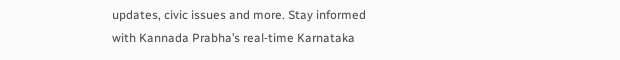updates, civic issues and more. Stay informed with Kannada Prabha’s real‑time Karnataka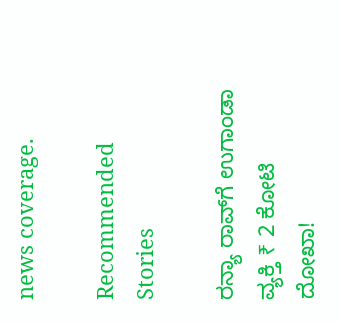news coverage.

Recommended Stories

ರನ್ಯಾ ರಾವ್‌ಗೆ ಉಗಾಂಡಾ ವ್ಯಕ್ತಿ ₹ 2 ಕೋಟಿ ದೋಖಾ!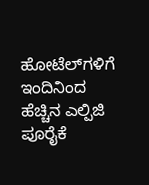ಹೋಟೆಲ್‌ಗಳಿಗೆ ಇಂದಿನಿಂದ ಹೆಚ್ಚಿನ ಎಲ್ಪಿಜಿ ಪೂರೈಕೆ